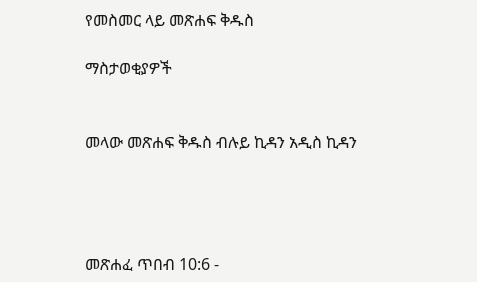የመስመር ላይ መጽሐፍ ቅዱስ

ማስታወቂያዎች


መላው መጽሐፍ ቅዱስ ብሉይ ኪዳን አዲስ ኪዳን




መጽሐፈ ጥበብ 10:6 -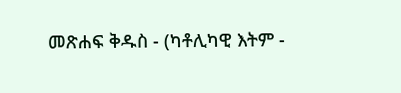መጽሐፍ ቅዱስ - (ካቶሊካዊ እትም -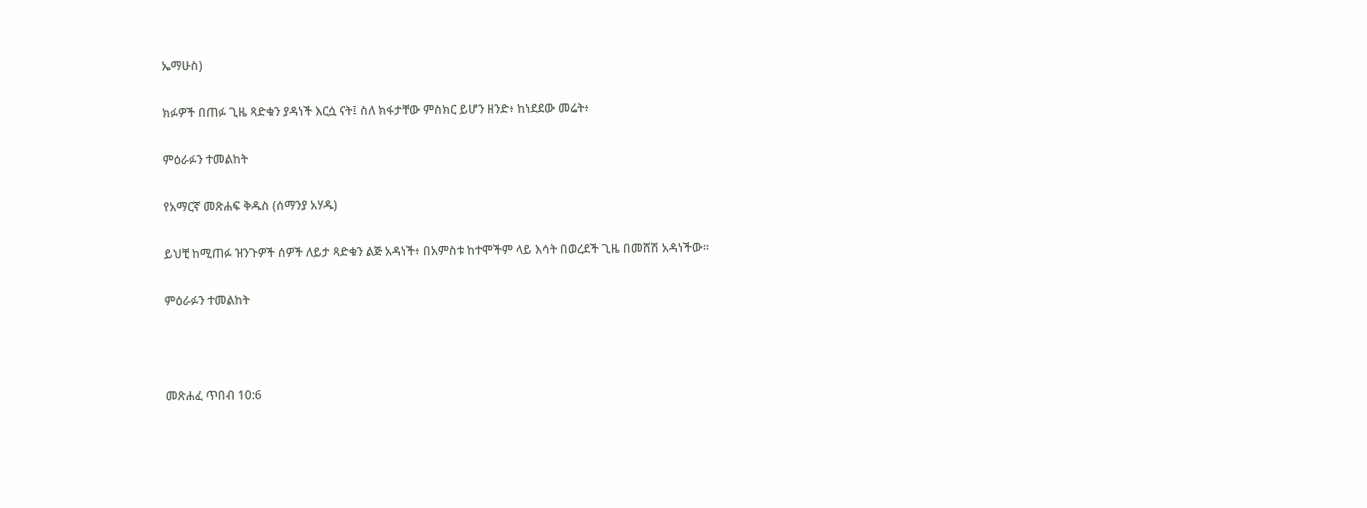ኤማሁስ)

ክፉዎች በጠፉ ጊዜ ጻድቁን ያዳነች እርሷ ናት፤ ስለ ክፋታቸው ምስክር ይሆን ዘንድ፥ ከነደደው መሬት፥

ምዕራፉን ተመልከት

የአማርኛ መጽሐፍ ቅዱስ (ሰማንያ አሃዱ)

ይህቺ ከሚጠፉ ዝንጉዎች ሰዎች ለይታ ጻድቁን ልጅ አዳነች፥ በአምስቱ ከተሞችም ላይ እሳት በወረደች ጊዜ በመሸሽ አዳነችው።

ምዕራፉን ተመልከት



መጽሐፈ ጥበብ 10:6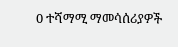0 ተሻማሚ ማመሳሰሪያዎች